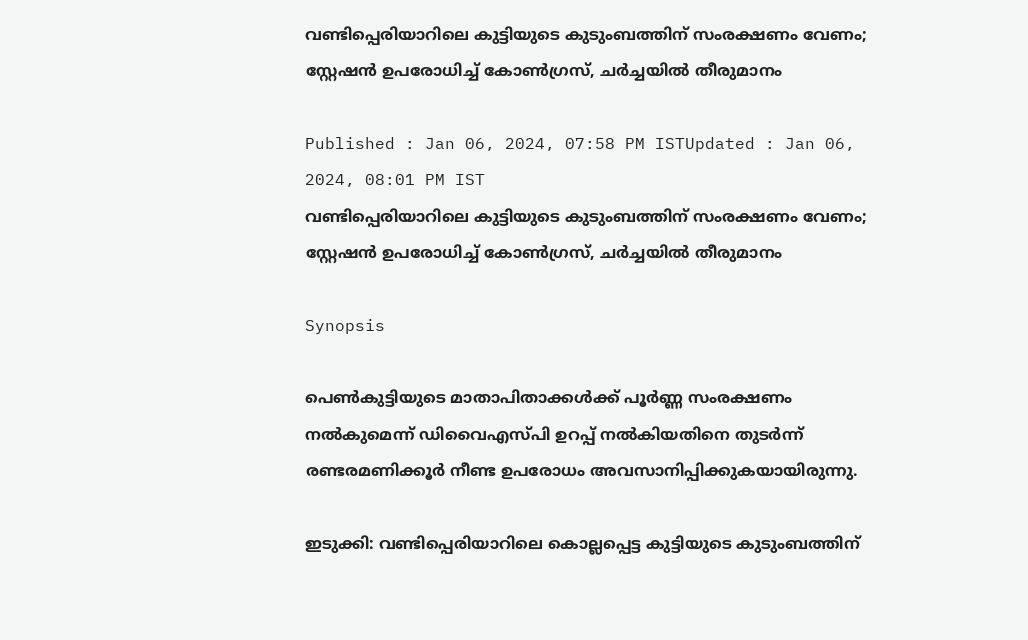വണ്ടിപ്പെരിയാറിലെ കുട്ടിയുടെ കുടുംബത്തിന് സംരക്ഷണം വേണം; സ്റ്റേഷൻ ഉപരോധിച്ച് കോൺഗ്രസ്, ചർച്ചയിൽ തീരുമാനം

Published : Jan 06, 2024, 07:58 PM ISTUpdated : Jan 06, 2024, 08:01 PM IST
വണ്ടിപ്പെരിയാറിലെ കുട്ടിയുടെ കുടുംബത്തിന് സംരക്ഷണം വേണം; സ്റ്റേഷൻ ഉപരോധിച്ച് കോൺഗ്രസ്, ചർച്ചയിൽ തീരുമാനം

Synopsis

പെൺകുട്ടിയുടെ മാതാപിതാക്കൾക്ക് പൂർണ്ണ സംരക്ഷണം നൽകുമെന്ന് ഡിവൈഎസ്പി ഉറപ്പ് നൽകിയതിനെ തുടർന്ന് രണ്ടരമണിക്കൂര്‍ നീണ്ട ഉപരോധം അവസാനിപ്പിക്കുകയായിരുന്നു.

ഇടുക്കി: വണ്ടിപ്പെരിയാറിലെ കൊല്ലപ്പെട്ട കുട്ടിയുടെ കുടുംബത്തിന്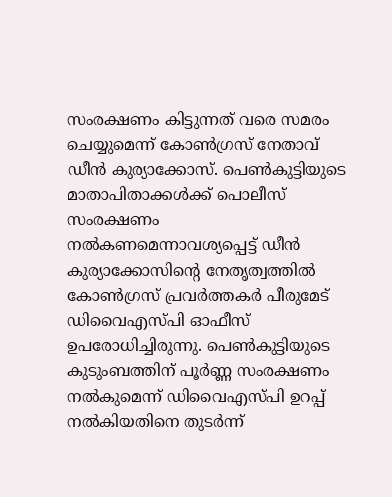സംരക്ഷണം കിട്ടുന്നത് വരെ സമരം ചെയ്യുമെന്ന് കോൺഗ്രസ് നേതാവ് ഡീൻ കുര്യാക്കോസ്. പെൺകുട്ടിയുടെ മാതാപിതാക്കൾക്ക് പൊലീസ് സംരക്ഷണം നൽകണമെന്നാവശ്യപ്പെട്ട് ഡീൻ കുര്യാക്കോസിന്റെ നേതൃത്വത്തിൽ കോൺഗ്രസ് പ്രവർത്തകർ പീരുമേട് ഡിവൈഎസ്പി ഓഫീസ് ഉപരോധിച്ചിരുന്നു. പെൺകുട്ടിയുടെ കുടുംബത്തിന് പൂർണ്ണ സംരക്ഷണം നൽകുമെന്ന് ഡിവൈഎസ്പി ഉറപ്പ് നൽകിയതിനെ തുടർന്ന്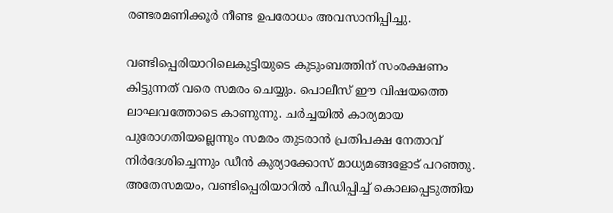രണ്ടരമണിക്കൂര്‍ നീണ്ട ഉപരോധം അവസാനിപ്പിച്ചു.

വണ്ടിപ്പെരിയാറിലെകുട്ടിയുടെ കുടുംബത്തിന് സംരക്ഷണം കിട്ടുന്നത് വരെ സമരം ചെയ്യും. പൊലീസ് ഈ വിഷയത്തെ ലാഘവത്തോടെ കാണുന്നു. ചർച്ചയിൽ കാര്യമായ പുരോഗതിയല്ലെന്നും സമരം തുടരാൻ പ്രതിപക്ഷ നേതാവ് നി‍ർദേശിച്ചെന്നും ഡീൻ കുര്യാക്കോസ് മാധ്യമങ്ങളോട് പറഞ്ഞു. അതേസമയം, വണ്ടിപ്പെരിയാറിൽ പീഡിപ്പിച്ച് കൊലപ്പെടുത്തിയ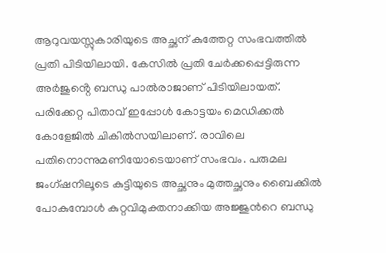ആറുവയസ്സുകാരിയുടെ അച്ഛന് കുത്തേറ്റ സംഭവത്തില്‍ പ്രതി പിടിയിലായി. കേസിൽ പ്രതി ചേർക്കപ്പെട്ടിരുന്ന അർജുൻ്റെ ബന്ധു പാൽരാജാണ് പിടിയിലായത്. പരിക്കേറ്റ പിതാവ് ഇപ്പോള്‍ കോട്ടയം മെഡിക്കല്‍ കോളേജില്‍ ചികില്‍സയിലാണ്. രാവിലെ പതിനൊന്നുമണിയോടെയാണ് സംഭവം. പരുമല ജംഗ്ഷനിലൂടെ കുട്ടിയുടെ അച്ഛനും മുത്തച്ഛനും ബൈക്കില്‍ പോകുമ്പോള്‍ കുറ്റവിമുക്തനാക്കിയ അ‍ജ്ജുന്‍റെ ബന്ധു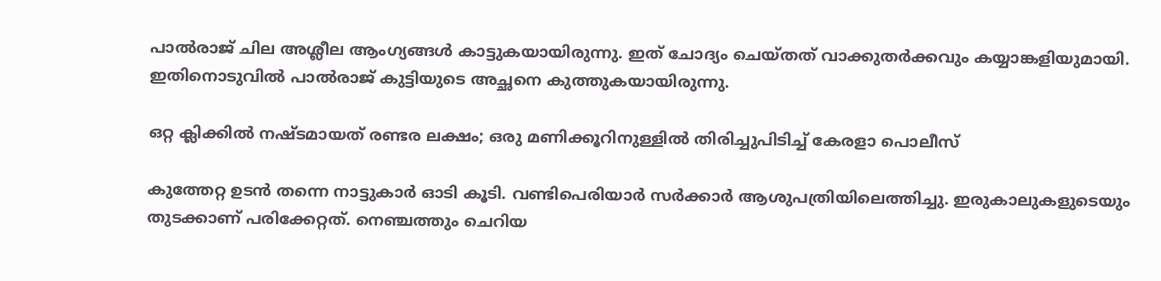പാല്‍രാജ് ചില അശ്ലീല ആംഗ്യങ്ങള്‍ കാട്ടുകയായിരുന്നു. ഇത് ചോദ്യം ചെയ്തത് വാക്കുതര്‍ക്കവും കയ്യാങ്കളിയുമായി. ഇതിനൊടുവില്‍ പാല്‍രാജ് കുട്ടിയുടെ അച്ഛനെ കുത്തുകയായിരുന്നു.

ഒറ്റ ക്ലിക്കില്‍ നഷ്ടമായത് രണ്ടര ലക്ഷം; ഒരു മണിക്കൂറിനുള്ളില്‍ തിരിച്ചുപിടിച്ച് കേരളാ പൊലീസ്

കുത്തേറ്റ ഉടന്‍ തന്നെ നാട്ടുകാർ ഓടി കൂടി. വണ്ടിപെരിയാര്‍ സർക്കാർ ആശുപത്രിയിലെത്തിച്ചു. ഇരുകാലുകളുടെയും തുടക്കാണ് പരിക്കേറ്റത്. നെഞ്ചത്തും ചെറിയ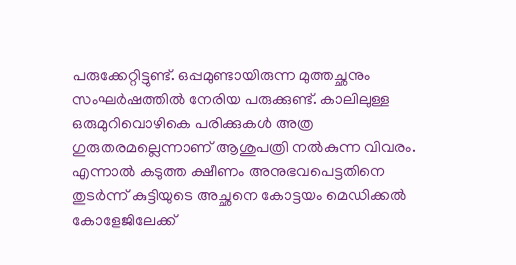പരുക്കേറ്റിട്ടുണ്ട്. ഒപ്പമുണ്ടായിരുന്ന മുത്തച്ഛനും സംഘർഷത്തിൽ നേരിയ പരുക്കുണ്ട്. കാലിലുള്ള ഒരുമുറിവൊഴികെ പരിക്കുകള്‍ അത്ര ഗുരുതരമല്ലെന്നാണ് ആശുപത്രി നല്‍കുന്ന വിവരം. എന്നാല്‍ കടുത്ത ക്ഷീണം അനുഭവപെട്ടതിനെ തുടര്‍ന്ന് കുട്ടിയുടെ അച്ഛനെ കോട്ടയം മെഡിക്കല്‍ കോളേജിലേക്ക്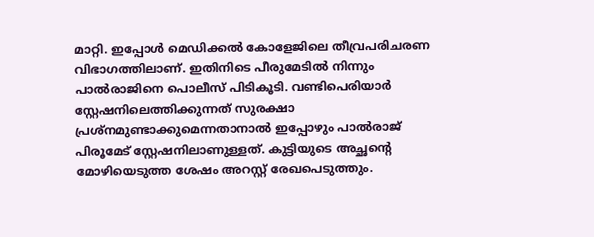മാറ്റി. ഇപ്പോള്‍ മെഡിക്കല്‍ കോളേജിലെ തീവ്രപരിചരണ വിഭാഗത്തിലാണ്. ഇതിനിടെ പീരുമേടില്‍ നിന്നും പാല്‍രാജിനെ പൊലീസ് പിടികൂടി. വണ്ടിപെരിയാര്‍ സ്റ്റേഷനിലെത്തിക്കുന്നത് സുരക്ഷാ പ്രശ്നമുണ്ടാക്കുമെന്നതാനാല്‍ ഇപ്പോഴും പാല്‍രാജ് പിരൂമേട് സ്റ്റേഷനിലാണുള്ളത്. കുട്ടിയുടെ അച്ഛന്‍റെ മോഴിയെടുത്ത ശേഷം അറസ്റ്റ് രേഖപെടുത്തും.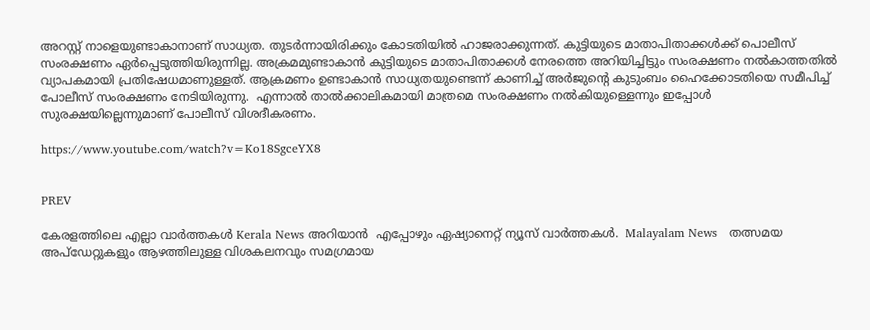അറസ്റ്റ് നാളെയുണ്ടാകാനാണ് സാധ്യത. തുടര്‍ന്നായിരിക്കും കോടതിയില്‍ ഹാജരാക്കുന്നത്. കുട്ടിയുടെ മാതാപിതാക്കള്‍ക്ക് പൊലീസ് സംരക്ഷണം ഏര്‍പ്പെടുത്തിയിരുന്നില്ല. അക്രമമുണ്ടാകാന്‍ കുട്ടിയുടെ മാതാപിതാക്കള്‍ നേരത്തെ അറിയിച്ചിട്ടും സംരക്ഷണം നൽകാത്തതില്‍ വ്യാപകമായി പ്രതിഷേധമാണുള്ളത്. ആക്രമണം ഉണ്ടാകാൻ സാധ്യതയുണ്ടെന്ന് കാണിച്ച് അർജുൻ്റെ കുടുംബം ഹൈക്കോടതിയെ സമീപിച്ച് പോലീസ് സംരക്ഷണം നേടിയിരുന്നു.  എന്നാല്‍ താല്‍ക്കാലികമായി മാത്രമെ സംരക്ഷണം നൽകിയുള്ളെന്നും ഇപ്പോള്‍ സുരക്ഷയില്ലെന്നുമാണ് പോലീസ് വിശദീകരണം.

https://www.youtube.com/watch?v=Ko18SgceYX8


PREV

കേരളത്തിലെ എല്ലാ വാർത്തകൾ Kerala News അറിയാൻ  എപ്പോഴും ഏഷ്യാനെറ്റ് ന്യൂസ് വാർത്തകൾ.  Malayalam News   തത്സമയ അപ്‌ഡേറ്റുകളും ആഴത്തിലുള്ള വിശകലനവും സമഗ്രമായ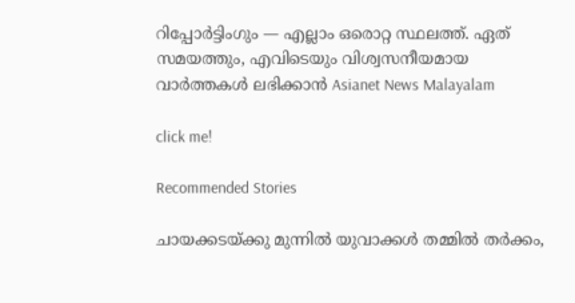റിപ്പോർട്ടിംഗും — എല്ലാം ഒരൊറ്റ സ്ഥലത്ത്. ഏത് സമയത്തും, എവിടെയും വിശ്വസനീയമായ വാർത്തകൾ ലഭിക്കാൻ Asianet News Malayalam

click me!

Recommended Stories

ചായക്കടയ്ക്കു മുന്നിൽ യുവാക്കൾ തമ്മിൽ തർക്കം,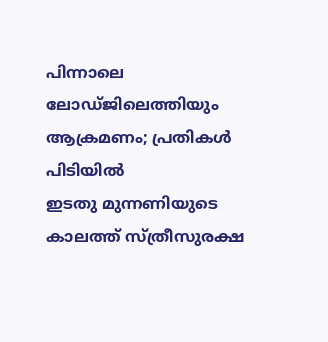പിന്നാലെ ലോഡ്ജിലെത്തിയും ആക്രമണം; പ്രതികൾ പിടിയിൽ
ഇടതു മുന്നണിയുടെ കാലത്ത് സ്ത്രീസുരക്ഷ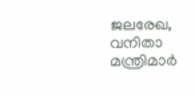ജലരേഖ, വനിതാ മന്ത്രിമാർ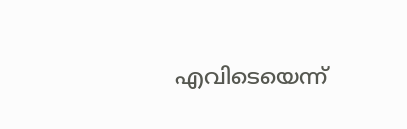എവിടെയെന്ന്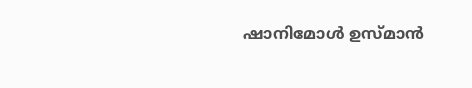ഷാനിമോൾ ഉസ്മാൻ